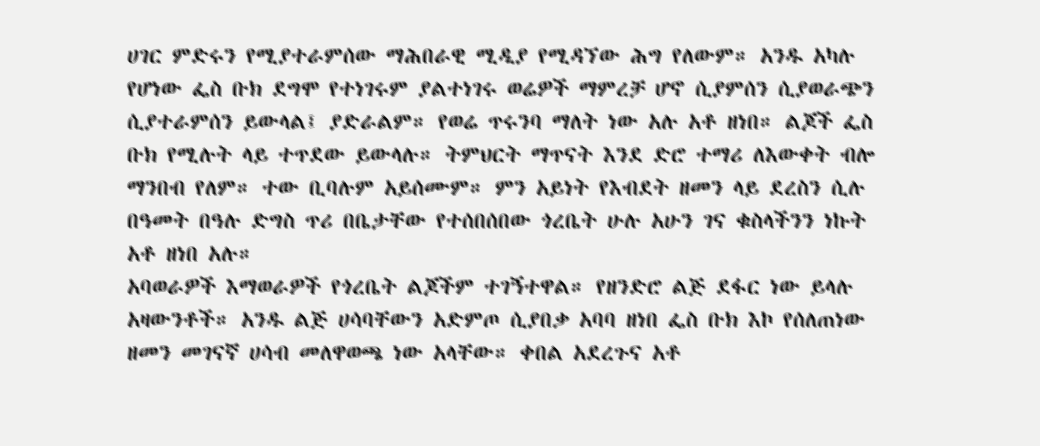ሀገር ምድሩን የሚያተራምሰው ማሕበራዊ ሚዲያ የሚዳኘው ሕግ የለውም። አንዱ አካሉ የሆነው ፌስ ቡክ ደግሞ የተነገሩም ያልተነገሩ ወሬዎች ማምረቻ ሆኖ ሲያምሰን ሲያወራጭን ሲያተራምሰን ይውላል፤ ያድራልም። የወሬ ጥሩንባ ማለት ነው አሉ አቶ ዘነበ። ልጆች ፌስ ቡክ የሚሉት ላይ ተጥደው ይውላሉ። ትምህርት ማጥናት እንደ ድሮ ተማሪ ለእውቀት ብሎ ማንበብ የለም። ተው ቢባሉም አይሰሙም። ምን አይነት የእብደት ዘመን ላይ ደረስን ሲሉ በዓመት በዓሉ ድግስ ጥሪ በቤታቸው የተሰበሰበው ጎረቤት ሁሉ አሁን ገና ቁስላችንን ነኩት አቶ ዘነበ አሉ።
አባወራዎች እማወራዎች የጎረቤት ልጆችም ተገኝተዋል። የዘንድሮ ልጅ ደፋር ነው ይላሉ አዛውንቶች። አንዱ ልጅ ሀሳባቸውን አድምጦ ሲያበቃ አባባ ዘነበ ፌስ ቡክ እኮ የሰለጠነው ዘመን መገናኛ ሀሳብ መለዋወጫ ነው አላቸው። ቀበል አደረጉና አቶ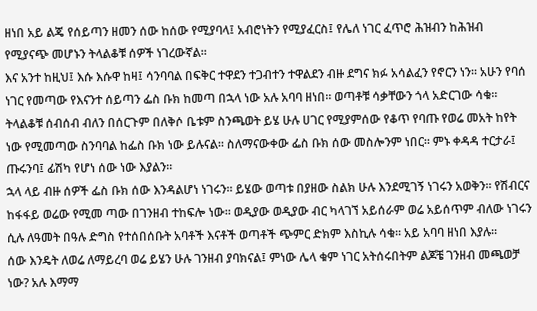ዘነበ አይ ልጄ የሰይጣን ዘመን ሰው ከሰው የሚያባላ፤ አብሮነትን የሚያፈርስ፤ የሌለ ነገር ፈጥሮ ሕዝብን ከሕዝብ የሚያናጭ መሆኑን ትላልቆቹ ሰዎች ነገረውኛል።
እና አንተ ከዚህ፤ እሱ እሱዋ ከዛ፤ ሳንባባል በፍቅር ተዋደን ተጋብተን ተዋልደን ብዙ ደግና ክፉ አሳልፈን የኖርን ነን። አሁን የባሰ ነገር የመጣው የእናንተ ሰይጣን ፌስ ቡክ ከመጣ በኋላ ነው አሉ አባባ ዘነበ። ወጣቶቹ ሳቃቸውን ጎላ አድርገው ሳቁ።
ትላልቆቹ ሰብሰብ ብለን በሰርጉም በለቅሶ ቤቱም ስንጫወት ይሄ ሁሉ ሀገር የሚያምሰው የቆጥ የባጡ የወሬ መአት ከየት ነው የሚመጣው ስንባባል ከፌስ ቡክ ነው ይሉናል። ስለማናውቀው ፌስ ቡክ ሰው መስሎንም ነበር። ምኑ ቀዳዳ ተርታራ፤ ጡሩንባ፤ ፊሽካ የሆነ ሰው ነው እያልን።
ኋላ ላይ ብዙ ሰዎች ፌስ ቡክ ሰው እንዳልሆነ ነገሩን። ይሄው ወጣቱ በያዘው ስልክ ሁሉ እንደሚገኝ ነገሩን አወቅን። የሽብርና ከፋፋይ ወሬው የሚመ ጣው በገንዘብ ተከፍሎ ነው። ወዲያው ወዲያው ብር ካላገኘ አይሰራም ወሬ አይሰጥም ብለው ነገሩን ሲሉ ለዓመት በዓሉ ድግስ የተሰበሰቡት አባቶች እናቶች ወጣቶች ጭምር ድክም እስኪሉ ሳቁ። አይ አባባ ዘነበ እያሉ።
ሰው እንዴት ለወሬ ለማይረባ ወሬ ይሄን ሁሉ ገንዘብ ያባክናል፤ ምነው ሌላ ቁም ነገር አትሰሩበትም ልጆቼ ገንዘብ መጫወቻ ነው? አሉ እማማ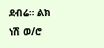ደብሬ። ልክ ነሽ ወ/ሮ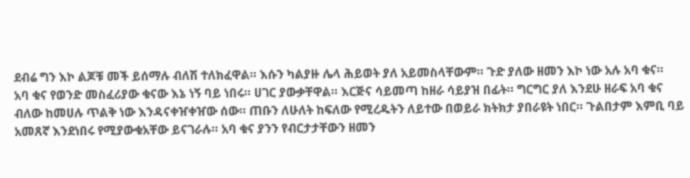ደብሬ ግን እኮ ልጆቹ መች ይሰማሉ ብለሽ ተለክፈዋል። እሱን ካልያዙ ሌላ ሕይወት ያለ አይመስላቸውም። ጉድ ያለው ዘመን እኮ ነው አሉ አባ ቁና።
አባ ቁና የወንድ መስፈሪያው ቁናው እኔ ነኝ ባይ ነበሩ። ሀገር ያውቃቸዋል። እርጅና ሳይመጣ ከዘራ ሳይያዝ በፊት። ግርግር ያለ እንደሁ ዘራፍ አባ ቁና ብለው ከመሀሉ ጥልቅ ነው እንዳናቀዠቀዠው ሰው። ጠቡን ለሁለት ከፍለው የሚረዱትን ለይተው በወይራ ክትክታ ያበራዩት ነበር። ጉልበታም እምቢ ባይ አመጸኛ እንደነበሩ የሚያውቁአቸው ይናገራሉ። አባ ቁና ያንን የብርታታቸውን ዘመን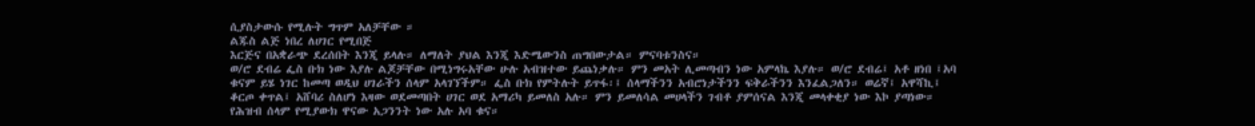ሲያስታውሱ የሚሉት ግጥም አለቻቸው ።
ልጁስ ልጅ ነበረ ለሀገር የሚበጅ
እርጅና በአቋራጭ ደረሰበት እንጂ ይላሉ። ለማለት ያህል እንጂ እድሜውንስ ጠግበውታል። ምናባቱንስና።
ወ/ሮ ደብሬ ፌስ ቡክ ነው እያሉ ልጆቻቸው በሚነግሩአቸው ሁሉ አብዝተው ይጨነቃሉ። ምን መአት ሊመጣብን ነው አምላኬ እያሉ። ወ/ሮ ደብሬ፤ አቶ ዘነበ ፤አባ ቁናም ይሄ ነገር ከመጣ ወዲህ ሀገራችን ሰላም አላገኘችም። ፌስ ቡክ የምትሉት ይጥፋ፡፤ ሰላማችንን አብሮነታችንን ፍቅራችንን እንፈልጋለን። ወሬኛ፤ አዋሻኪ፤ ቆርጦ ቀጥል፤ አሸባሪ ስለሆነ እዛው ወደመጣበት ሀገር ወደ አማሪካ ይመለስ አሉ። ምን ይመለሳል መሀላችን ገብቶ ያምሰናል እንጂ መላቀቂያ ነው እኮ ያጣነው። የሕዝብ ሰላም የሚያውክ ዋናው አጋንንት ነው አሉ አባ ቁና።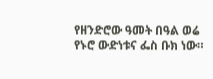የዘንድሮው ዓመት በዓል ወሬ የኑሮ ውድነቱና ፌስ ቡክ ነው።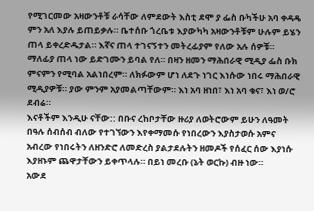የሚገርመው አዛውንቶቹ ራሳቸው ለምደውት እስቲ ደሞ ያ ፌስ ቡካችሁ አባ ቀዳዴ ምን አለ እያሉ ይጠይቃሉ። ቤተሰቡ ጎረቤቱ እያውካካ አዛውንቶቹም ሁሉም ይሄን ጠላ ይቀረድዱታል። እኛና ጠላ ተገናኝተን መትረፊያም የለው አሉ ሰዎቹ። ማለፊያ ጠላ ነው ይድገሙን ይባል የለ። በዛን ዘመን ማሕበራዊ ሚዲያ ፌስ ቡክ ምናምን የሚባል አልነበረም። ለክፉውም ሆነ ለደጉ ነገር እነሱው ነበሩ ማሕበራዊ ሚዲያዎቹ። ያው ምንም አያመልጣቸውም። እነ አባ ዘነበ፣ እነ አባ ቁና፣ እነ ወ/ሮ ደብሬ።
እናቶችም እንዲሁ ናቸው:: በቡና ረከቦታቸው ዙሪያ ለወትሮውም ይሁን ለዓመት በዓሉ ሰብሰብ ብለው የተገኘውን እየቀማመሱ የነበረውን እያስታወሱ አምና አብረው የነበሩትን ለዘንድሮ ለመድረስ ያልታደሉትን ዘመዶች የሰፈር ሰው እያነሱ እያዘኑም ጨዋታቸውን ይቀጥላሉ። በይነ መረቡ (ኔት ወርኩ) ብዙ ነው።
አውደ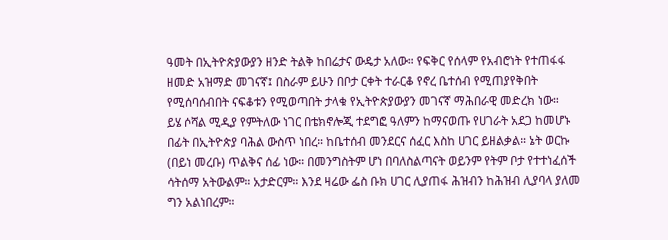ዓመት በኢትዮጵያውያን ዘንድ ትልቅ ከበሬታና ውዴታ አለው። የፍቅር የሰላም የአብሮነት የተጠፋፋ ዘመድ አዝማድ መገናኛ፤ በስራም ይሁን በቦታ ርቀት ተራርቆ የኖረ ቤተሰብ የሚጠያየቅበት የሚሰባሰብበት ናፍቆቱን የሚወጣበት ታላቁ የኢትዮጵያውያን መገናኛ ማሕበራዊ መድረክ ነው።
ይሄ ሶሻል ሚዲያ የምትለው ነገር በቴክኖሎጂ ተደግፎ ዓለምን ከማናወጡ የሀገራት አደጋ ከመሆኑ በፊት በኢትዮጵያ ባሕል ውስጥ ነበረ። ከቤተሰብ መንደርና ሰፈር እስከ ሀገር ይዘልቃል። ኔት ወርኩ (በይነ መረቡ) ጥልቅና ሰፊ ነው። በመንግስትም ሆነ በባለስልጣናት ወይንም የትም ቦታ የተተነፈሰች ሳትሰማ አትውልም። አታድርም። እንደ ዛሬው ፌስ ቡክ ሀገር ሊያጠፋ ሕዝብን ከሕዝብ ሊያባላ ያለመ ግን አልነበረም።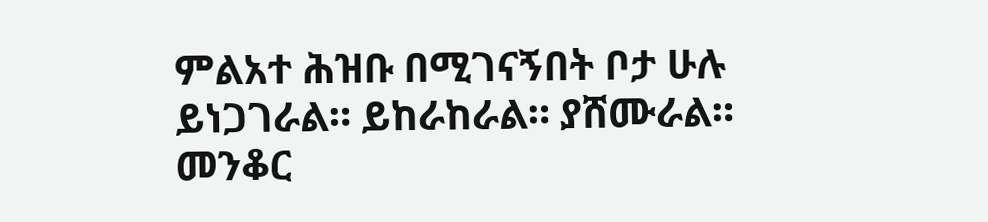ምልአተ ሕዝቡ በሚገናኝበት ቦታ ሁሉ ይነጋገራል። ይከራከራል። ያሸሙራል። መንቆር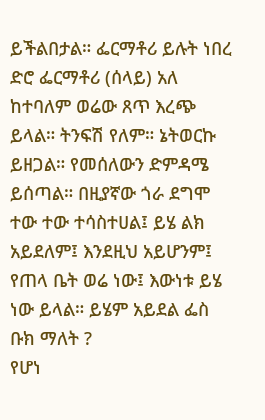ይችልበታል። ፌርማቶሪ ይሉት ነበረ ድሮ ፌርማቶሪ (ሰላይ) አለ ከተባለም ወሬው ጸጥ እረጭ ይላል። ትንፍሽ የለም። ኔትወርኩ ይዘጋል። የመሰለውን ድምዳሜ ይሰጣል። በዚያኛው ጎራ ደግሞ ተው ተው ተሳስተሀል፤ ይሄ ልክ አይደለም፤ እንደዚህ አይሆንም፤ የጠላ ቤት ወሬ ነው፤ እውነቱ ይሄ ነው ይላል። ይሄም አይደል ፌስ ቡክ ማለት ?
የሆነ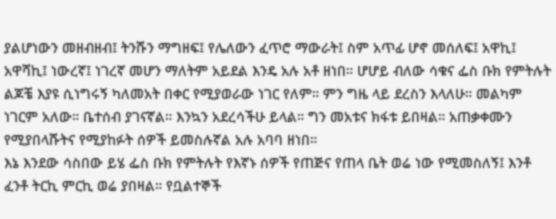ያልሆነውን መዘብዘብ፤ ትንሹን ማግዘፍ፤ የሌለውን ፈጥሮ ማውራት፤ ስም አጥፊ ሆኖ መሰለፍ፤ አዋኪ፤ አዋሻኪ፤ ነውረኛ፤ ነገረኛ መሆን ማለትም አይደል እንዴ አሉ አቶ ዘነበ። ሆሆይ ብለው ሳቁና ፌስ ቡክ የምትሉት ልጆቼ እያዩ ሲነግሩኝ ካለመአት በቀር የሚያወራው ነገር የለም። ምን ግዜ ላይ ደረስን እላለሁ። መልካም ነገርም አለው። ቤተሰብ ያገናኛል። እንኳን አደረሳችሁ ይላል። ግን መአቱና ክፋቱ ይበዛል። አጠቃቀሙን የሚያበላሹትና የሚያከፉት ሰዎች ይመስሉኛል አሉ አባባ ዘነበ።
እኔ እንደው ሳስበው ይሄ ፌስ ቡክ የምትሉት የእኛኑ ሰዎች የጠጅና የጠላ ቤት ወሬ ነው የሚመስለኝ፤ እንቶ ፈንቶ ትርኪ ምርኪ ወሬ ያበዛል። የቧልተኞች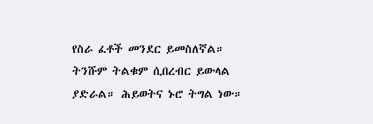የስራ ፈቶች መንደር ይመስለኛል። ትንሹም ትልቁም ሲበረብር ይውላል ያድራል። ሕይወትና ኑሮ ትግል ነው።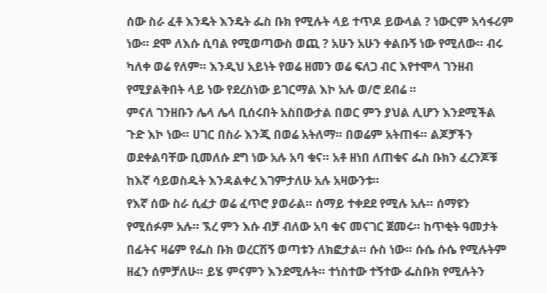ሰው ስራ ፈቶ እንዴት እንዴት ፌስ ቡክ የሚሉት ላይ ተጥዶ ይውላል ? ነውርም አሳፋሪም ነው። ደሞ ለእሱ ሲባል የሚወጣውስ ወጪ ? አሁን አሁን ቀልቡኝ ነው የሚለው። ብሩ ካለቀ ወሬ የለም። እንዲህ አይነት የወሬ ዘመን ወሬ ፍለጋ ብር እየተሞላ ገንዘብ የሚያልቅበት ላይ ነው የደረስነው ይገርማል እኮ አሉ ወ/ሮ ደብሬ ።
ምናለ ገንዘቡን ሌላ ሌላ ቢሰሩበት አስበውታል በወር ምን ያህል ሊሆን እንደሚችል ጉድ እኮ ነው። ሀገር በስራ እንጂ በወሬ አትለማ። በወሬም አትጠፋ። ልጆቻችን ወደቀልባቸው ቢመለሱ ደግ ነው አሉ አባ ቁና። አቶ ዘነበ ለጠቁና ፌስ ቡክን ፈረንጆቹ ከእኛ ሳይወስዱት እንዳልቀረ እገምታለሁ አሉ አዛውንቱ።
የእኛ ሰው ስራ ሲፈታ ወሬ ፈጥሮ ያወራል። ሰማይ ተቀደደ የሚሉ አሉ። ሰማዩን የሚሰፉም አሉ። ኧረ ምን እሱ ብቻ ብለው አባ ቁና መናገር ጀመሩ። ከጥቂት ዓመታት በፊትና ዛሬም የፌስ ቡክ ወረርሽኝ ወጣቱን ለክፎታል። ሱስ ነው። ሱሴ ሱሴ የሚሉትም ዘፈን ሰምቻለሁ። ይሄ ምናምን እንደሚሉት። ተነስተው ተኝተው ፌስቡክ የሚሉትን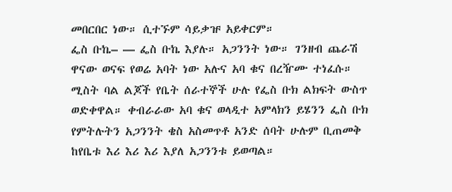መበርበር ነው። ሲተኙም ሳይቃዡ አይቀርም።
ፌስ ቡኬ– — ፌስ ቡኬ እያሉ። አጋንንት ነው። ገንዘብ ጨራሽ ዋናው ወናፍ የወሬ አባት ነው አሉና አባ ቁና በረዥሙ ተነፈሱ። ሚስት ባል ልጆች የቤት ሰራተኞች ሁሉ የፌስ ቡክ ልክፍት ውስጥ ወድቀዋል። ቀብራራው አባ ቁና ወላዲተ አምላክን ይሄንን ፌስ ቡክ የምትሉትን አጋንንት ቄስ አስመጥቶ አንድ ሰባት ሁሉም ቢጠመቅ ከየቤቱ እሪ እሪ እሪ እያለ አጋንንቱ ይወጣል።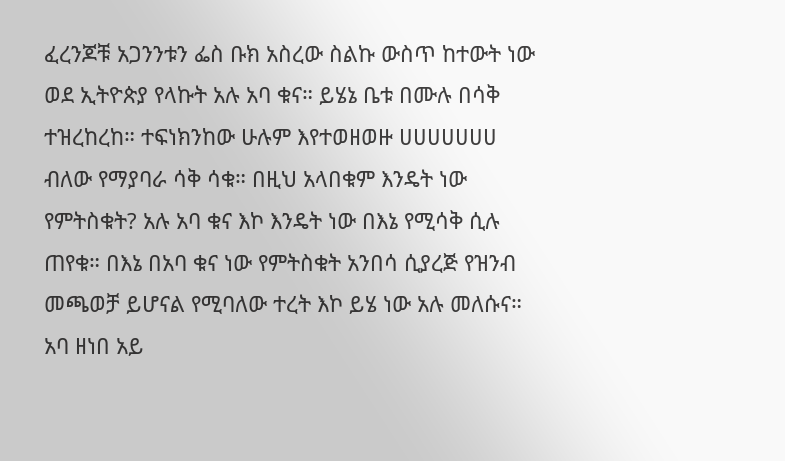ፈረንጆቹ አጋንንቱን ፌስ ቡክ አስረው ስልኩ ውስጥ ከተውት ነው ወደ ኢትዮጵያ የላኩት አሉ አባ ቁና። ይሄኔ ቤቱ በሙሉ በሳቅ ተዝረከረከ። ተፍነክንከው ሁሉም እየተወዘወዙ ሀሀሀሀሀሀሀ ብለው የማያባራ ሳቅ ሳቁ። በዚህ አላበቁም እንዴት ነው የምትስቁት? አሉ አባ ቁና እኮ እንዴት ነው በእኔ የሚሳቅ ሲሉ ጠየቁ። በእኔ በአባ ቁና ነው የምትስቁት አንበሳ ሲያረጅ የዝንብ መጫወቻ ይሆናል የሚባለው ተረት እኮ ይሄ ነው አሉ መለሱና። አባ ዘነበ አይ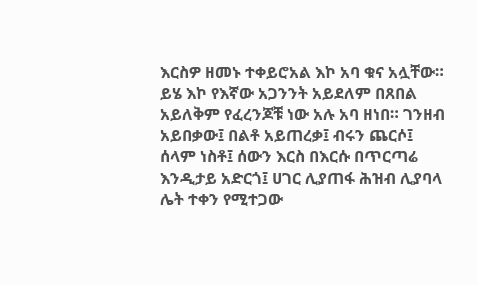እርስዎ ዘመኑ ተቀይሮአል እኮ አባ ቁና አሏቸው።
ይሄ እኮ የእኛው አጋንንት አይደለም በጸበል አይለቅም የፈረንጆቹ ነው አሉ አባ ዘነበ። ገንዘብ አይበቃው፤ በልቶ አይጠረቃ፤ ብሩን ጨርሶ፤ ሰላም ነስቶ፤ ሰውን እርስ በእርሱ በጥርጣሬ እንዲታይ አድርጎ፤ ሀገር ሊያጠፋ ሕዝብ ሊያባላ ሌት ተቀን የሚተጋው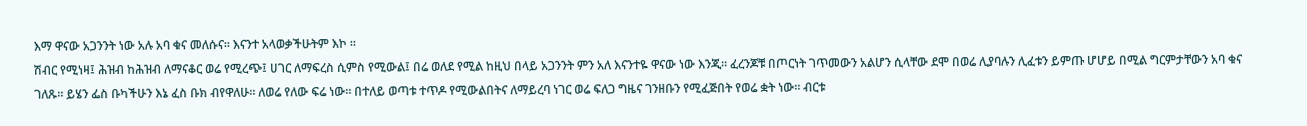እማ ዋናው አጋንንት ነው አሉ አባ ቁና መለሱና። እናንተ አላወቃችሁትም እኮ ።
ሽብር የሚነዛ፤ ሕዝብ ከሕዝብ ለማናቆር ወሬ የሚረጭ፤ ሀገር ለማፍረስ ሲምስ የሚውል፤ በሬ ወለደ የሚል ከዚህ በላይ አጋንንት ምን አለ እናንተዬ ዋናው ነው እንጂ። ፈረንጆቹ በጦርነት ገጥመውን አልሆን ሲላቸው ደሞ በወሬ ሊያባሉን ሊፈቱን ይምጡ ሆሆይ በሚል ግርምታቸውን አባ ቁና ገለጹ። ይሄን ፌስ ቡካችሁን እኔ ፈስ ቡክ ብየዋለሁ። ለወሬ የለው ፍሬ ነው። በተለይ ወጣቱ ተጥዶ የሚውልበትና ለማይረባ ነገር ወሬ ፍለጋ ግዜና ገንዘቡን የሚፈጅበት የወሬ ቋት ነው። ብርቱ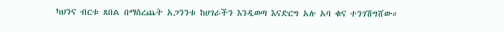ካህንና ብርቱ ጸበል በማስረጨት አጋንንቱ ከሀገራችን እንዲወጣ እናድርግ አሉ አባ ቁና ተንገሽግሸው።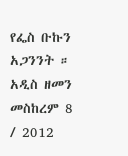የፌስ ቡኩን አጋንንት ።
አዲስ ዘመን መስከረም 8 / 2012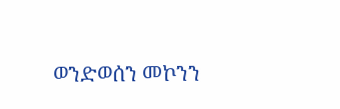ወንድወሰን መኮንን